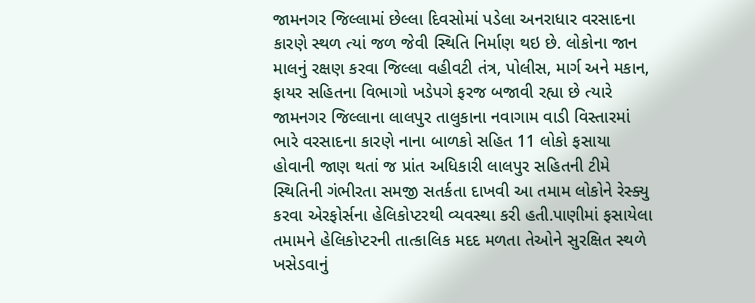જામનગર જિલ્લામાં છેલ્લા દિવસોમાં પડેલા અનરાધાર વરસાદના કારણે સ્થળ ત્યાં જળ જેવી સ્થિતિ નિર્માણ થઇ છે. લોકોના જાન માલનું રક્ષણ કરવા જિલ્લા વહીવટી તંત્ર, પોલીસ, માર્ગ અને મકાન, ફાયર સહિતના વિભાગો ખડેપગે ફરજ બજાવી રહ્યા છે ત્યારે જામનગર જિલ્લાના લાલપુર તાલુકાના નવાગામ વાડી વિસ્તારમાં ભારે વરસાદના કારણે નાના બાળકો સહિત 11 લોકો ફસાયા હોવાની જાણ થતાં જ પ્રાંત અધિકારી લાલપુર સહિતની ટીમે સ્થિતિની ગંભીરતા સમજી સતર્કતા દાખવી આ તમામ લોકોને રેસ્ક્યુ કરવા એરફોર્સના હેલિકોપ્ટરથી વ્યવસ્થા કરી હતી.પાણીમાં ફસાયેલા તમામને હેલિકોપ્ટરની તાત્કાલિક મદદ મળતા તેઓને સુરક્ષિત સ્થળે ખસેડવાનું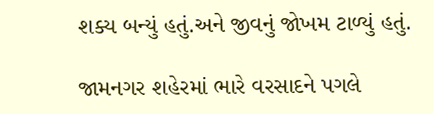શક્ય બન્યું હતું.અને જીવનું જોખમ ટાળ્યું હતું.

જામનગર શહેરમાં ભારે વરસાદને પગલે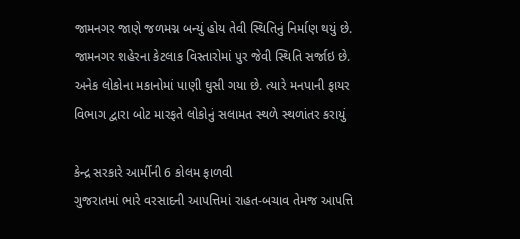જામનગર જાણે જળમગ્ન બન્યું હોય તેવી સ્થિતિનું નિર્માણ થયું છે. જામનગર શહેરના કેટલાક વિસ્તારોમાં પુર જેવી સ્થિતિ સર્જાઇ છે. અનેક લોકોના મકાનોમાં પાણી ઘુસી ગયા છે. ત્યારે મનપાની ફાયર વિભાગ દ્વારા બોટ મારફતે લોકોનું સલામત સ્થળે સ્થળાંતર કરાયું

કેન્દ્ર સરકારે આર્મીની 6 કોલમ ફાળવી
ગુજરાતમાં ભારે વરસાદની આપત્તિમાં રાહત-બચાવ તેમજ આપત્તિ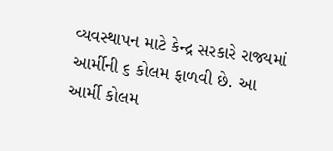વ્યવસ્થાપન માટે કેન્દ્ર સરકારે રાજ્યમાં આર્મીની ૬ કોલમ ફાળવી છે. આ આર્મી કોલમ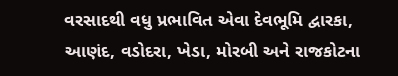વરસાદથી વધુ પ્રભાવિત એવા દેવભૂમિ દ્વારકા, આણંદ, વડોદરા, ખેડા, મોરબી અને રાજકોટના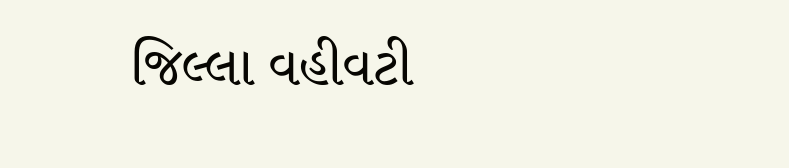જિલ્લા વહીવટી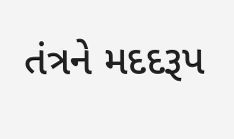તંત્રને મદદરૂપ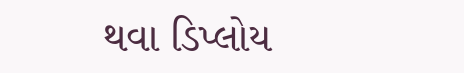થવા ડિપ્લોય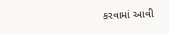કરવામાં આવી